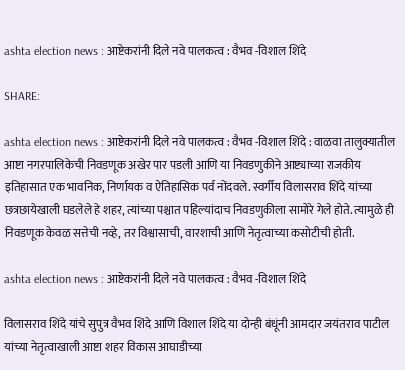ashta election news : आष्टेकरांनी दिले नवे पालकत्व : वैभव -विशाल शिंदे

SHARE:

ashta election news : आष्टेकरांनी दिले नवे पालकत्व : वैभव -विशाल शिंदे : वाळवा तालुक्यातील आष्टा नगरपालिकेची निवडणूक अखेर पार पडली आणि या निवडणुकीने आष्ट्याच्या राजकीय इतिहासात एक भावनिक, निर्णायक व ऐतिहासिक पर्व नोंदवले. स्वर्गीय विलासराव शिंदे यांच्या छत्रछायेखाली घडलेले हे शहर, त्यांच्या पश्चात पहिल्यांदाच निवडणुकीला सामोरे गेले होते. त्यामुळे ही निवडणूक केवळ सत्तेची नव्हे, तर विश्वासाची, वारशाची आणि नेतृत्वाच्या कसोटीची होती.

ashta election news : आष्टेकरांनी दिले नवे पालकत्व : वैभव -विशाल शिंदे

विलासराव शिंदे यांचे सुपुत्र वैभव शिंदे आणि विशाल शिंदे या दोन्ही बंधूंनी आमदार जयंतराव पाटील यांच्या नेतृत्वाखाली आष्टा शहर विकास आघाडीच्या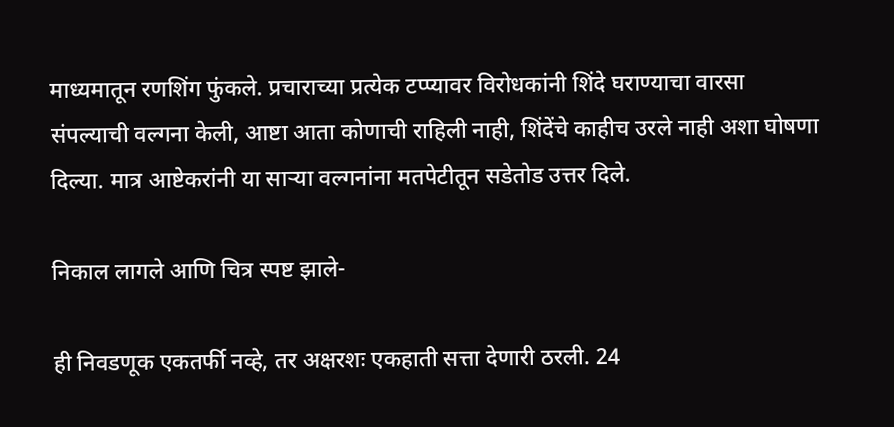माध्यमातून रणशिंग फुंकले. प्रचाराच्या प्रत्येक टप्प्यावर विरोधकांनी शिंदे घराण्याचा वारसा संपल्याची वल्गना केली, आष्टा आता कोणाची राहिली नाही, शिंदेंचे काहीच उरले नाही अशा घोषणा दिल्या. मात्र आष्टेकरांनी या सार्‍या वल्गनांना मतपेटीतून सडेतोड उत्तर दिले.

निकाल लागले आणि चित्र स्पष्ट झाले-

ही निवडणूक एकतर्फी नव्हे, तर अक्षरशः एकहाती सत्ता देणारी ठरली. 24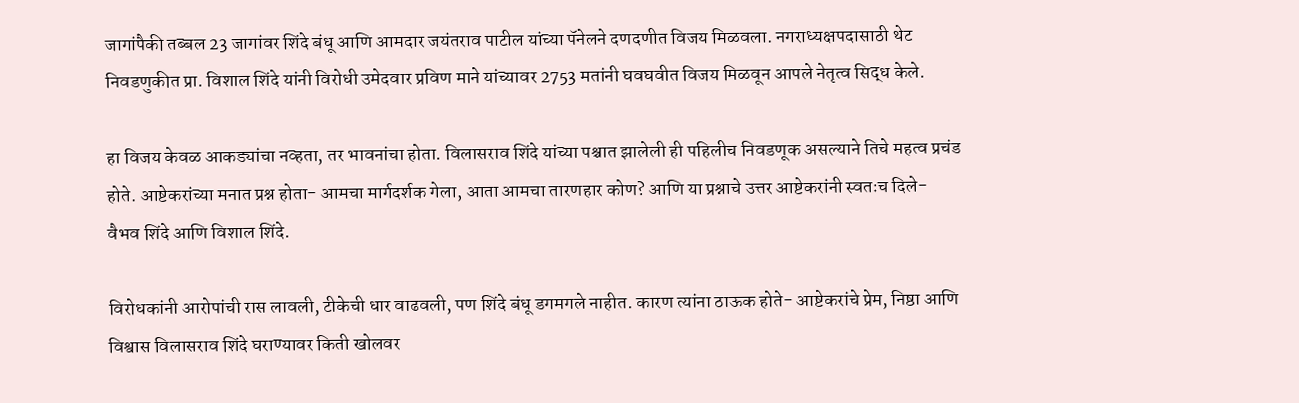जागांपैकी तब्बल 23 जागांवर शिंदे बंधू आणि आमदार जयंतराव पाटील यांच्या पॅनेलने दणदणीत विजय मिळवला. नगराध्यक्षपदासाठी थेट निवडणुकीत प्रा. विशाल शिंदे यांनी विरोधी उमेदवार प्रविण माने यांच्यावर 2753 मतांनी घवघवीत विजय मिळवून आपले नेतृत्व सिद्ध केले.

हा विजय केवळ आकड्यांचा नव्हता, तर भावनांचा होता. विलासराव शिंदे यांच्या पश्चात झालेली ही पहिलीच निवडणूक असल्याने तिचे महत्व प्रचंड होते. आष्टेकरांच्या मनात प्रश्न होता- आमचा मार्गदर्शक गेला, आता आमचा तारणहार कोण? आणि या प्रश्नाचे उत्तर आष्टेकरांनी स्वतःच दिले- वैभव शिंदे आणि विशाल शिंदे.

विरोधकांनी आरोपांची रास लावली, टीकेची धार वाढवली, पण शिंदे बंधू डगमगले नाहीत. कारण त्यांना ठाऊक होते- आष्टेकरांचे प्रेम, निष्ठा आणि विश्वास विलासराव शिंदे घराण्यावर किती खोलवर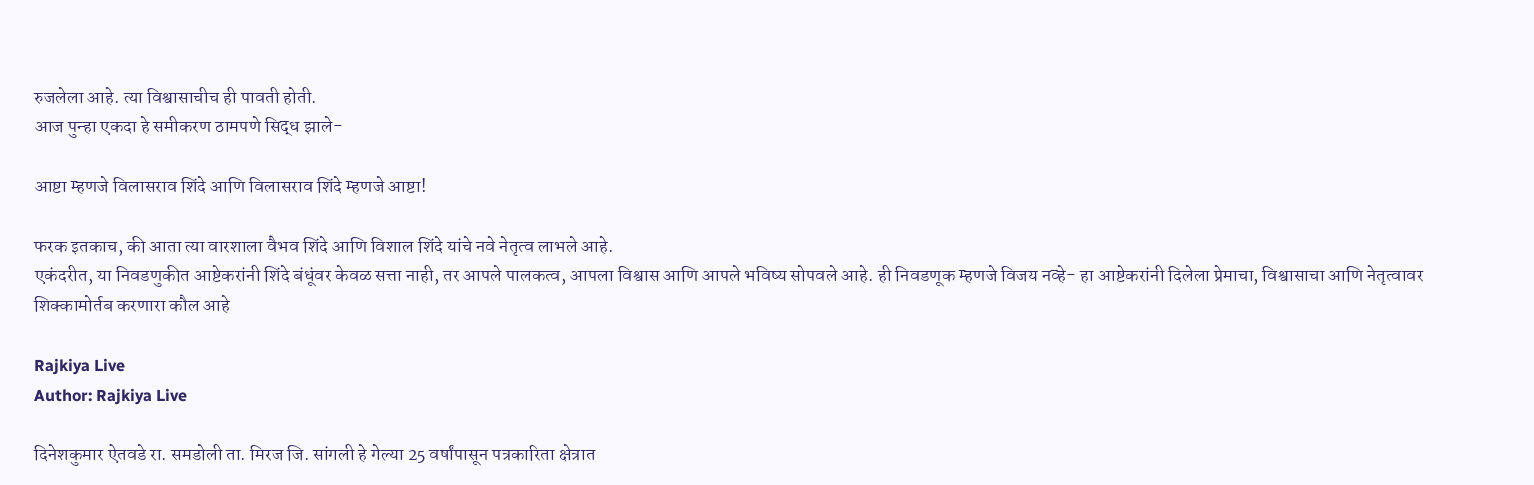रुजलेला आहे. त्या विश्वासाचीच ही पावती होती.
आज पुन्हा एकदा हे समीकरण ठामपणे सिद्ध झाले-

आष्टा म्हणजे विलासराव शिंदे आणि विलासराव शिंदे म्हणजे आष्टा!

फरक इतकाच, की आता त्या वारशाला वैभव शिंदे आणि विशाल शिंदे यांचे नवे नेतृत्व लाभले आहे.
एकंदरीत, या निवडणुकीत आष्टेकरांनी शिंदे बंधूंवर केवळ सत्ता नाही, तर आपले पालकत्व, आपला विश्वास आणि आपले भविष्य सोपवले आहे. ही निवडणूक म्हणजे विजय नव्हे- हा आष्टेकरांनी दिलेला प्रेमाचा, विश्वासाचा आणि नेतृत्वावर शिक्कामोर्तब करणारा कौल आहे

Rajkiya Live
Author: Rajkiya Live

दिनेशकुमार ऐतवडे रा. समडोली ता. मिरज जि. सांगली हे गेल्या 25 वर्षांपासून पत्रकारिता क्षेत्रात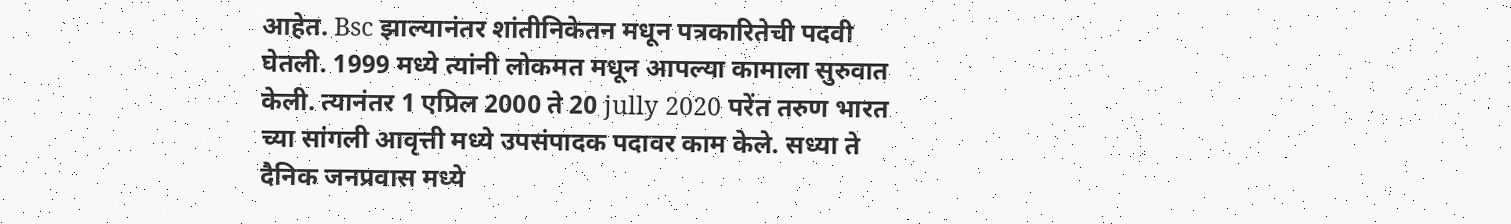आहेत. Bsc झाल्यानंतर शांतीनिकेतन मधून पत्रकारितेची पदवी घेतली. 1999 मध्ये त्यांनी लोकमत मधून आपल्या कामाला सुरुवात केली. त्यानंतर 1 एप्रिल 2000 ते 20 jully 2020 परेंत तरुण भारत च्या सांगली आवृत्ती मध्ये उपसंपादक पदावर काम केले. सध्या ते दैनिक जनप्रवास मध्ये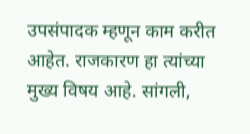उपसंपादक म्हणून काम करीत आहेत. राजकारण हा त्यांच्या मुख्य विषय आहे. सांगली,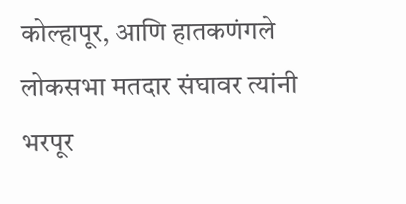कोल्हापूर, आणि हातकणंगले लोकसभा मतदार संघावर त्यांनी भरपूर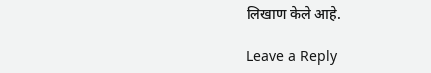लिखाण केले आहे.

Leave a Reply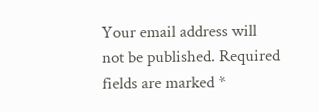Your email address will not be published. Required fields are marked *